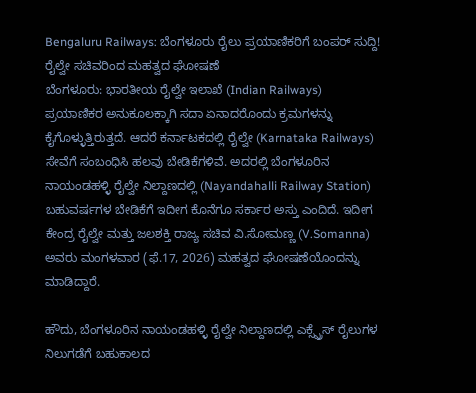Bengaluru Railways: ಬೆಂಗಳೂರು ರೈಲು ಪ್ರಯಾಣಿಕರಿಗೆ ಬಂಪರ್ ಸುದ್ದಿ! ರೈಲ್ವೇ ಸಚಿವರಿಂದ ಮಹತ್ವದ ಘೋಷಣೆ
ಬೆಂಗಳೂರು: ಭಾರತೀಯ ರೈಲ್ವೇ ಇಲಾಖೆ (Indian Railways) ಪ್ರಯಾಣಿಕರ ಅನುಕೂಲಕ್ಕಾಗಿ ಸದಾ ಏನಾದರೊಂದು ಕ್ರಮಗಳನ್ನು ಕೈಗೊಳ್ಳುತ್ತಿರುತ್ತದೆ. ಆದರೆ ಕರ್ನಾಟಕದಲ್ಲಿ ರೈಲ್ವೇ (Karnataka Railways) ಸೇವೆಗೆ ಸಂಬಂಧಿಸಿ ಹಲವು ಬೇಡಿಕೆಗಳಿವೆ. ಅದರಲ್ಲಿ ಬೆಂಗಳೂರಿನ ನಾಯಂಡಹಳ್ಳಿ ರೈಲ್ವೇ ನಿಲ್ದಾಣದಲ್ಲಿ (Nayandahalli Railway Station) ಬಹುವರ್ಷಗಳ ಬೇಡಿಕೆಗೆ ಇದೀಗ ಕೊನೆಗೂ ಸರ್ಕಾರ ಅಸ್ತು ಎಂದಿದೆ. ಇದೀಗ ಕೇಂದ್ರ ರೈಲ್ವೇ ಮತ್ತು ಜಲಶಕ್ತಿ ರಾಜ್ಯ ಸಚಿವ ವಿ.ಸೋಮಣ್ಣ (V.Somanna) ಅವರು ಮಂಗಳವಾರ (ಫೆ.17, 2026) ಮಹತ್ವದ ಘೋಷಣೆಯೊಂದನ್ನು ಮಾಡಿದ್ದಾರೆ.

ಹೌದು, ಬೆಂಗಳೂರಿನ ನಾಯಂಡಹಳ್ಳಿ ರೈಲ್ವೇ ನಿಲ್ದಾಣದಲ್ಲಿ ಎಕ್ಸ್ಪ್ರೆಸ್ ರೈಲುಗಳ ನಿಲುಗಡೆಗೆ ಬಹುಕಾಲದ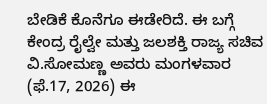ಬೇಡಿಕೆ ಕೊನೆಗೂ ಈಡೇರಿದೆ. ಈ ಬಗ್ಗೆ ಕೇಂದ್ರ ರೈಲ್ವೇ ಮತ್ತು ಜಲಶಕ್ತಿ ರಾಜ್ಯ ಸಚಿವ ವಿ.ಸೋಮಣ್ಣ ಅವರು ಮಂಗಳವಾರ (ಫೆ.17, 2026) ಈ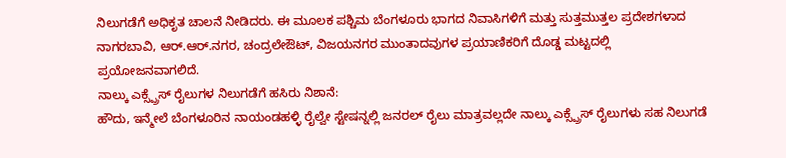ನಿಲುಗಡೆಗೆ ಅಧಿಕೃತ ಚಾಲನೆ ನೀಡಿದರು. ಈ ಮೂಲಕ ಪಶ್ಚಿಮ ಬೆಂಗಳೂರು ಭಾಗದ ನಿವಾಸಿಗಳಿಗೆ ಮತ್ತು ಸುತ್ತಮುತ್ತಲ ಪ್ರದೇಶಗಳಾದ ನಾಗರಬಾವಿ, ಆರ್.ಆರ್.ನಗರ, ಚಂದ್ರಲೇಔಟ್, ವಿಜಯನಗರ ಮುಂತಾದವುಗಳ ಪ್ರಯಾಣಿಕರಿಗೆ ದೊಡ್ಡ ಮಟ್ಟದಲ್ಲಿ ಪ್ರಯೋಜನವಾಗಲಿದೆ.
ನಾಲ್ಕು ಎಕ್ಸ್ಪ್ರೆಸ್ ರೈಲುಗಳ ನಿಲುಗಡೆಗೆ ಹಸಿರು ನಿಶಾನೆ:
ಹೌದು, ಇನ್ಮೇಲೆ ಬೆಂಗಳೂರಿನ ನಾಯಂಡಹಳ್ಳಿ ರೈಲ್ವೇ ಸ್ಟೇಷನ್ನಲ್ಲಿ ಜನರಲ್ ರೈಲು ಮಾತ್ರವಲ್ಲದೇ ನಾಲ್ಕು ಎಕ್ಸ್ಪ್ರೆಸ್ ರೈಲುಗಳು ಸಹ ನಿಲುಗಡೆ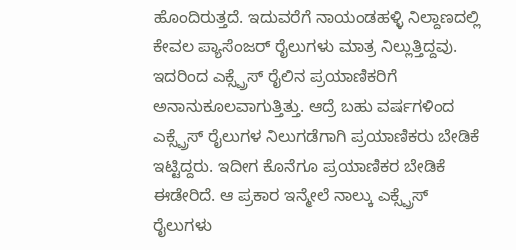ಹೊಂದಿರುತ್ತದೆ. ಇದುವರೆಗೆ ನಾಯಂಡಹಳ್ಳಿ ನಿಲ್ದಾಣದಲ್ಲಿ ಕೇವಲ ಪ್ಯಾಸೆಂಜರ್ ರೈಲುಗಳು ಮಾತ್ರ ನಿಲ್ಲುತ್ತಿದ್ದವು. ಇದರಿಂದ ಎಕ್ಸ್ಪ್ರೆಸ್ ರೈಲಿನ ಪ್ರಯಾಣಿಕರಿಗೆ ಅನಾನುಕೂಲವಾಗುತ್ತಿತ್ತು. ಆದ್ರೆ ಬಹು ವರ್ಷಗಳಿಂದ ಎಕ್ಸ್ಪ್ರೆಸ್ ರೈಲುಗಳ ನಿಲುಗಡೆಗಾಗಿ ಪ್ರಯಾಣಿಕರು ಬೇಡಿಕೆ ಇಟ್ಟಿದ್ದರು. ಇದೀಗ ಕೊನೆಗೂ ಪ್ರಯಾಣಿಕರ ಬೇಡಿಕೆ ಈಡೇರಿದೆ. ಆ ಪ್ರಕಾರ ಇನ್ಮೇಲೆ ನಾಲ್ಕು ಎಕ್ಸ್ಪ್ರೆಸ್ ರೈಲುಗಳು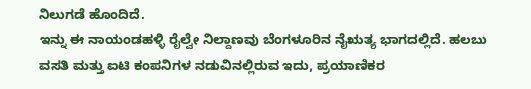ನಿಲುಗಡೆ ಹೊಂದಿದೆ.
ಇನ್ನು ಈ ನಾಯಂಡಹಳ್ಳಿ ರೈಲ್ವೇ ನಿಲ್ದಾಣವು ಬೆಂಗಳೂರಿನ ನೈಋತ್ಯ ಭಾಗದಲ್ಲಿದೆ. ಹಲಬು ವಸತಿ ಮತ್ತು ಐಟಿ ಕಂಪನಿಗಳ ನಡುವಿನಲ್ಲಿರುವ ಇದು, ಪ್ರಯಾಣಿಕರ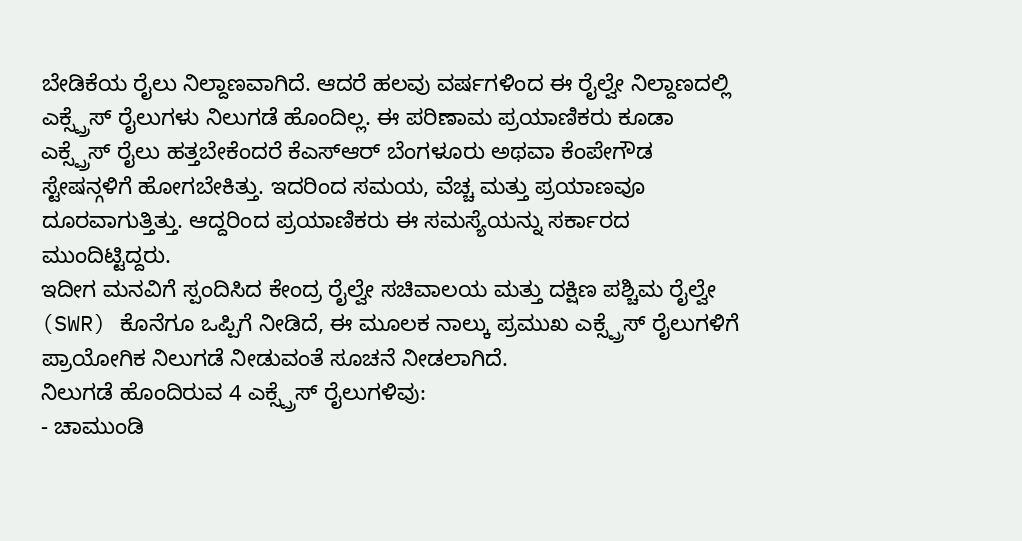ಬೇಡಿಕೆಯ ರೈಲು ನಿಲ್ದಾಣವಾಗಿದೆ. ಆದರೆ ಹಲವು ವರ್ಷಗಳಿಂದ ಈ ರೈಲ್ವೇ ನಿಲ್ದಾಣದಲ್ಲಿ ಎಕ್ಸ್ಪ್ರೆಸ್ ರೈಲುಗಳು ನಿಲುಗಡೆ ಹೊಂದಿಲ್ಲ. ಈ ಪರಿಣಾಮ ಪ್ರಯಾಣಿಕರು ಕೂಡಾ ಎಕ್ಸ್ಪ್ರೆಸ್ ರೈಲು ಹತ್ತಬೇಕೆಂದರೆ ಕೆಎಸ್ಆರ್ ಬೆಂಗಳೂರು ಅಥವಾ ಕೆಂಪೇಗೌಡ ಸ್ಟೇಷನ್ಗಳಿಗೆ ಹೋಗಬೇಕಿತ್ತು. ಇದರಿಂದ ಸಮಯ, ವೆಚ್ಚ ಮತ್ತು ಪ್ರಯಾಣವೂ ದೂರವಾಗುತ್ತಿತ್ತು. ಆದ್ದರಿಂದ ಪ್ರಯಾಣಿಕರು ಈ ಸಮಸ್ಯೆಯನ್ನು ಸರ್ಕಾರದ ಮುಂದಿಟ್ಟಿದ್ದರು.
ಇದೀಗ ಮನವಿಗೆ ಸ್ಪಂದಿಸಿದ ಕೇಂದ್ರ ರೈಲ್ವೇ ಸಚಿವಾಲಯ ಮತ್ತು ದಕ್ಷಿಣ ಪಶ್ಚಿಮ ರೈಲ್ವೇ (SWR) ಕೊನೆಗೂ ಒಪ್ಪಿಗೆ ನೀಡಿದೆ, ಈ ಮೂಲಕ ನಾಲ್ಕು ಪ್ರಮುಖ ಎಕ್ಸ್ಪ್ರೆಸ್ ರೈಲುಗಳಿಗೆ ಪ್ರಾಯೋಗಿಕ ನಿಲುಗಡೆ ನೀಡುವಂತೆ ಸೂಚನೆ ನೀಡಲಾಗಿದೆ.
ನಿಲುಗಡೆ ಹೊಂದಿರುವ 4 ಎಕ್ಸ್ಪ್ರೆಸ್ ರೈಲುಗಳಿವು:
- ಚಾಮುಂಡಿ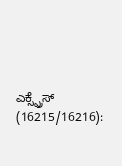ಎಕ್ಸ್ಪ್ರೆಸ್ (16215/16216):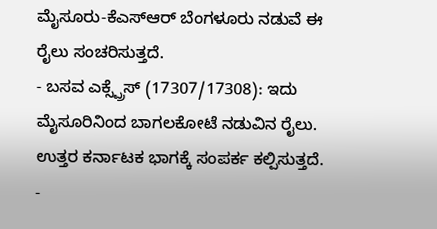ಮೈಸೂರು-ಕೆಎಸ್ಆರ್ ಬೆಂಗಳೂರು ನಡುವೆ ಈ ರೈಲು ಸಂಚರಿಸುತ್ತದೆ.
- ಬಸವ ಎಕ್ಸ್ಪ್ರೆಸ್ (17307/17308): ಇದು ಮೈಸೂರಿನಿಂದ ಬಾಗಲಕೋಟೆ ನಡುವಿನ ರೈಲು. ಉತ್ತರ ಕರ್ನಾಟಕ ಭಾಗಕ್ಕೆ ಸಂಪರ್ಕ ಕಲ್ಪಿಸುತ್ತದೆ.
-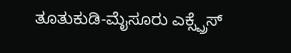ತೂತುಕುಡಿ-ಮೈಸೂರು ಎಕ್ಸ್ಪ್ರೆಸ್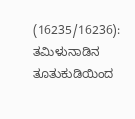(16235/16236): ತಮಿಳುನಾಡಿನ ತೂತುಕುಡಿಯಿಂದ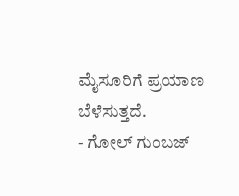ಮೈಸೂರಿಗೆ ಪ್ರಯಾಣ ಬೆಳೆಸುತ್ತದೆ.
- ಗೋಲ್ ಗುಂಬಜ್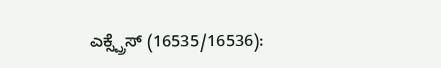ಎಕ್ಸ್ಪ್ರೆಸ್ (16535/16536):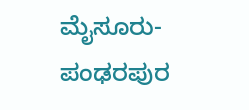ಮೈಸೂರು-ಪಂಢರಪುರ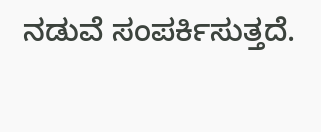ನಡುವೆ ಸಂಪರ್ಕಿಸುತ್ತದೆ.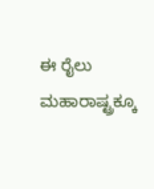ಈ ರೈಲು ಮಹಾರಾಷ್ಟ್ರಕ್ಕೂ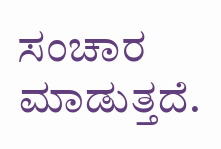ಸಂಚಾರ ಮಾಡುತ್ತದೆ.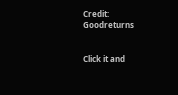Credit: Goodreturns


Click it and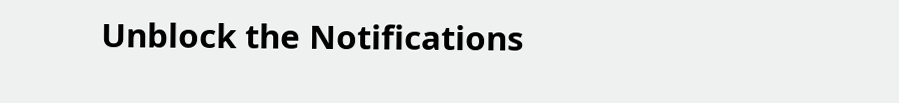Unblock the Notifications